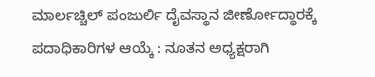ಮಾರ್ಲಚ್ಚಿಲ್ ಪಂಜುರ್ಲಿ ದೈವಸ್ಥಾನ ಜೀರ್ಣೋದ್ಧಾರಕ್ಕೆ ಪದಾಧಿಕಾರಿಗಳ ಆಯ್ಕೆ : ನೂತನ ಅಧ್ಯಕ್ಷರಾಗಿ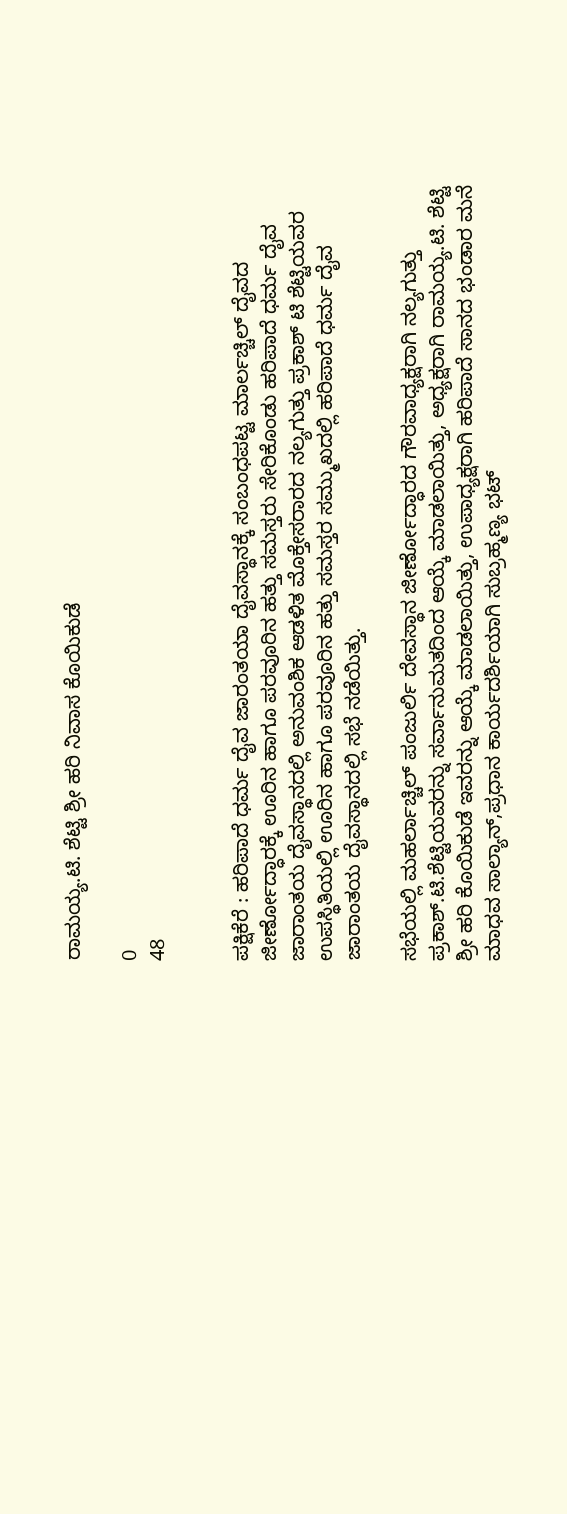ರಾಮಯ್ಯ.ಟಿ. ಶೆಟ್ಟಿ ಶ್ರೀ ಹರಿ ನಿವಾಸ ಕೊಯಿಕುಡೆ

0
48


ಪಕ್ಷಿಕೆರೆ : ಹರಿಪಾದೆ ಧರ್ಮ ದೈವ ಜಾರಂತಯಾ ದೈವಸ್ಥಾನಕ್ಕೆ ಸಂಬಂಧಪಟ್ಟ ಮಾರ್ಲಚ್ಚಿಲ್ ದೈವದ ಜೀರ್ಣೋದ್ಧಾರಕ್ಕೆ ಊರಿನ ಹಾಗೂ ಪರವೂರಿನ ಹತ್ತು ಸಮಸ್ತರು ಸೇರಿಕೊಂಡು ಹರಿಪಾದೆ ಧರ್ಮ ದೈವ ಜಾರಾಂತಯ ದೈವಸ್ಥಾನದಲ್ಲಿ ಅನುವಂಶಿಕ ಆಡಳಿತ ಮೊಕ್ತೇಸರಾರದ ನಲ್ಯಗುತ್ತು ಪ್ರಕಾಶ್ ಟಿ ಶೆಟ್ಟಿಯವರ ಉಪಸ್ಥಿತಿಯಲ್ಲಿ ಊರಿನ ಹಾಗೂ ಪರವೂರಿನ ಹತ್ತು ಸಮಸ್ತರ ಸಮ್ಮುಖದಲ್ಲಿ ಹರಿಪಾದೆ ಧರ್ಮ ದೈವ ಜಾರಾಂತಯ ದೈವಸ್ಥಾನದಲ್ಲಿ ಸಭೆ ನಡೆಯಿತ್ತು.

ಸಭೆಯಲ್ಲಿ ಮಹರ್ಲಾಚ್ಚಿಲ್ ಪಂಜುರ್ಲಿ ದೇವಸ್ಥಾನ ಜೀರ್ಣೋದ್ಧಾರದ ಗೌರವಾಧ್ಯಕ್ಷರಾಗಿ ನಲ್ಯಗುತ್ತು ಪ್ರಕಾಶ್.ಟಿ.ಶೆಟ್ಟಿಯವರನ್ನು ಸರ್ವಾನುಮತದಿಂದ ಆಯ್ಕೆ ಮಾಡಲಾಯಿತ್ತು, ಅಧ್ಯಕ್ಷರಾಗಿ ರಾಮಯ್ಯ.ಟಿ. ಶೆಟ್ಟಿ ಶ್ರೀ ಹರಿ ಕೊಯಿಕುಡೆ ಇವರನ್ನು ಆಯ್ಕೆ ಮಾಡಲಾಯಿತ್ತು, ಉಪಾಧ್ಯಕ್ಷರಾಗಿ ಹರಿಪಾದೆ ಸಾನದ ಭಂಡಾರ ಮನೆ ಮಾಧವ ಸಾಲ್ಯಾನ್,ಪ್ರಧಾನ ಕಾರ್ಯದರ್ಶಿಯಾಗಿ ಸುಬ್ರಹ್ಮಣ್ಯ ಭಟ್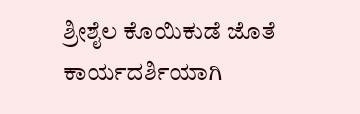ಶ್ರೀಶೈಲ ಕೊಯಿಕುಡೆ ಜೊತೆ ಕಾರ್ಯದರ್ಶಿಯಾಗಿ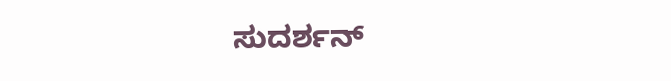ಸುದರ್ಶನ್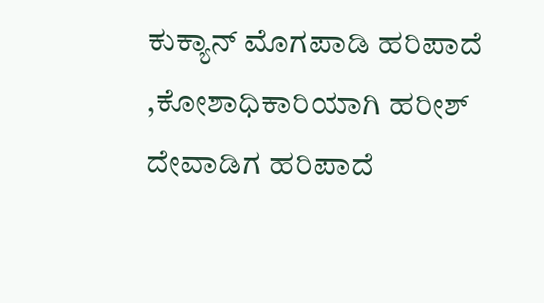ಕುಕ್ಯಾನ್ ಮೊಗಪಾಡಿ ಹರಿಪಾದೆ ,ಕೋಶಾಧಿಕಾರಿಯಾಗಿ ಹರೀಶ್ ದೇವಾಡಿಗ ಹರಿಪಾದೆ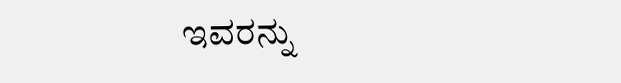ಇವರನ್ನು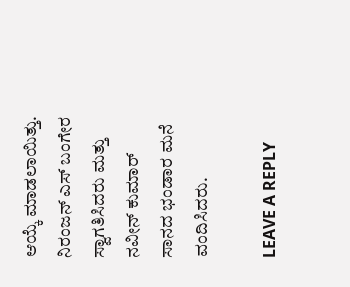ಆಯ್ಕೆ ಮಾಡಲಾಯಿತ್ತು. ನಿರಂಜನ್ ಎಸ್ ಬಂಗೇರ ಸ್ವಾಗತಿಸಿದರು ಮತ್ತು ನವೀನ್ ಕುಮಾರ್ ಸಾನದ ಭಂಡಾರ ಮನೆ ವಂದಿಸಿದರು.

LEAVE A REPLY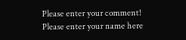Please enter your comment!
Please enter your name here